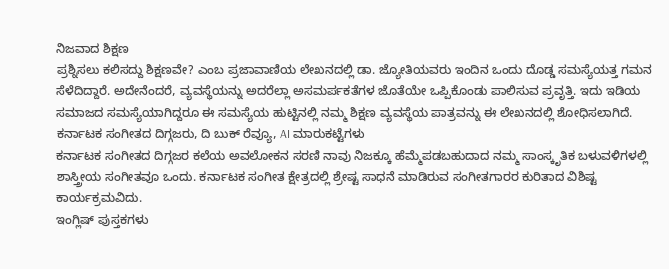ನಿಜವಾದ ಶಿಕ್ಷಣ
ಪ್ರಶ್ನಿಸಲು ಕಲಿಸದ್ದು ಶಿಕ್ಷಣವೇ? ಎಂಬ ಪ್ರಜಾವಾಣಿಯ ಲೇಖನದಲ್ಲಿ ಡಾ. ಜ್ಯೋತಿಯವರು ಇಂದಿನ ಒಂದು ದೊಡ್ಡ ಸಮಸ್ಯೆಯತ್ತ ಗಮನ ಸೆಳೆದಿದ್ದಾರೆ. ಅದೇನೆಂದರೆ, ವ್ಯವಸ್ಥೆಯನ್ನು ಅದರೆಲ್ಲಾ ಅಸಮರ್ಪಕತೆಗಳ ಜೊತೆಯೇ ಒಪ್ಪಿಕೊಂಡು ಪಾಲಿಸುವ ಪ್ರವೃತ್ತಿ. ಇದು ಇಡಿಯ ಸಮಾಜದ ಸಮಸ್ಯೆಯಾಗಿದ್ದರೂ ಈ ಸಮಸ್ಯೆಯ ಹುಟ್ಟಿನಲ್ಲಿ ನಮ್ಮ ಶಿಕ್ಷಣ ವ್ಯವಸ್ಥೆಯ ಪಾತ್ರವನ್ನು ಈ ಲೇಖನದಲ್ಲಿ ಶೋಧಿಸಲಾಗಿದೆ.
ಕರ್ನಾಟಕ ಸಂಗೀತದ ದಿಗ್ಗಜರು, ದಿ ಬುಕ್ ರೆವ್ಯೂ, AI ಮಾರುಕಟ್ಟೆಗಳು
ಕರ್ನಾಟಕ ಸಂಗೀತದ ದಿಗ್ಗಜರ ಕಲೆಯ ಅವಲೋಕನ ಸರಣಿ ನಾವು ನಿಜಕ್ಕೂ ಹೆಮ್ಮೆಪಡಬಹುದಾದ ನಮ್ಮ ಸಾಂಸ್ಕೃತಿಕ ಬಳುವಳಿಗಳಲ್ಲಿ ಶಾಸ್ತ್ರೀಯ ಸಂಗೀತವೂ ಒಂದು. ಕರ್ನಾಟಕ ಸಂಗೀತ ಕ್ಷೇತ್ರದಲ್ಲಿ ಶ್ರೇಷ್ಟ ಸಾಧನೆ ಮಾಡಿರುವ ಸಂಗೀತಗಾರರ ಕುರಿತಾದ ವಿಶಿಷ್ಟ ಕಾರ್ಯಕ್ರಮವಿದು.
ಇಂಗ್ಲಿಷ್ ಪುಸ್ತಕಗಳು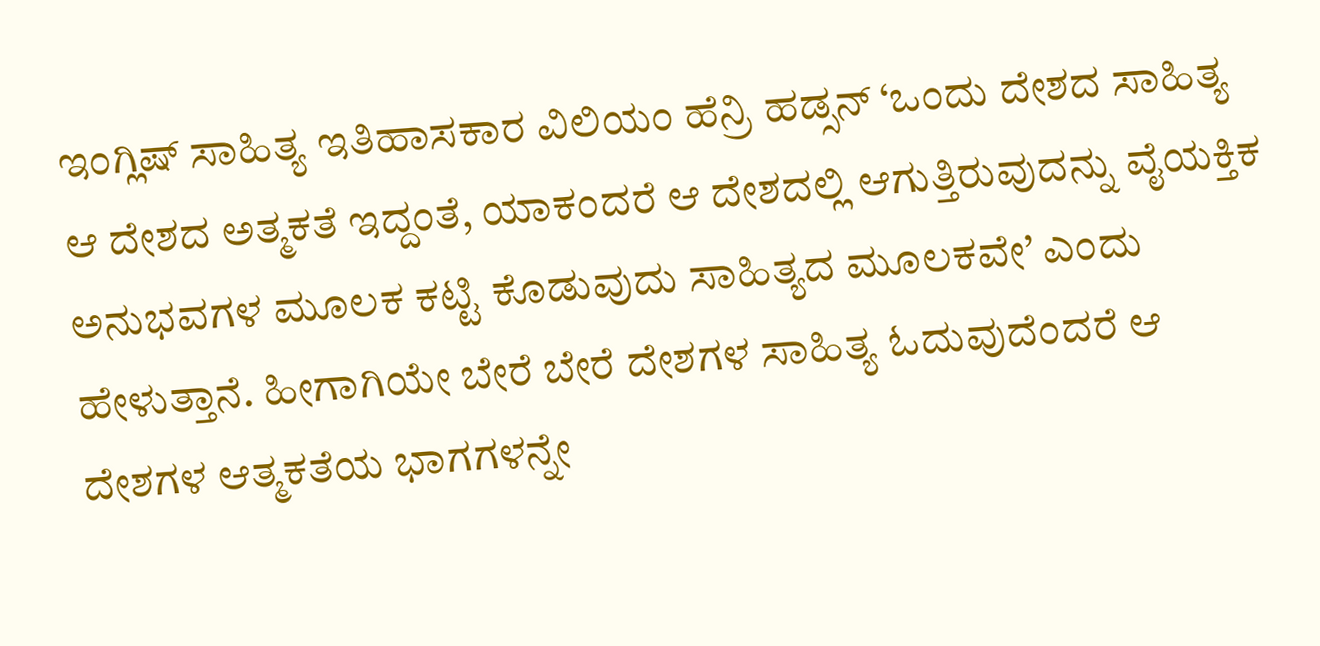ಇಂಗ್ಲಿಷ್ ಸಾಹಿತ್ಯ ಇತಿಹಾಸಕಾರ ವಿಲಿಯಂ ಹೆನ್ರಿ ಹಡ್ಸನ್ ‘ಒಂದು ದೇಶದ ಸಾಹಿತ್ಯ ಆ ದೇಶದ ಅತ್ಮಕತೆ ಇದ್ದಂತೆ, ಯಾಕಂದರೆ ಆ ದೇಶದಲ್ಲಿ ಆಗುತ್ತಿರುವುದನ್ನು ವೈಯಕ್ತಿಕ ಅನುಭವಗಳ ಮೂಲಕ ಕಟ್ಟಿ ಕೊಡುವುದು ಸಾಹಿತ್ಯದ ಮೂಲಕವೇ’ ಎಂದು ಹೇಳುತ್ತಾನೆ. ಹೀಗಾಗಿಯೇ ಬೇರೆ ಬೇರೆ ದೇಶಗಳ ಸಾಹಿತ್ಯ ಓದುವುದೆಂದರೆ ಆ ದೇಶಗಳ ಆತ್ಮಕತೆಯ ಭಾಗಗಳನ್ನೇ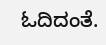ಓದಿದಂತೆ.